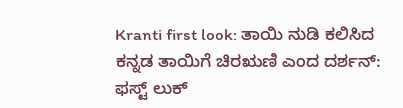Kranti first look: ತಾಯಿ ನುಡಿ ಕಲಿಸಿದ ಕನ್ನಡ ತಾಯಿಗೆ ಚಿರಋಣಿ ಎಂದ ದರ್ಶನ್: ಫಸ್ಟ್ ಲುಕ್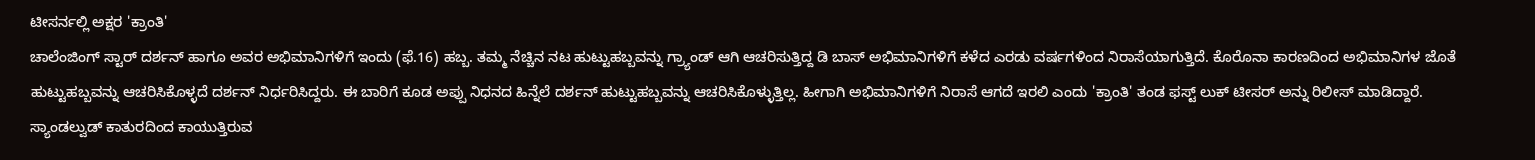ಟೀಸರ್ನಲ್ಲಿ ಅಕ್ಷರ 'ಕ್ರಾಂತಿ'
ಚಾಲೆಂಜಿಂಗ್ ಸ್ಟಾರ್ ದರ್ಶನ್ ಹಾಗೂ ಅವರ ಅಭಿಮಾನಿಗಳಿಗೆ ಇಂದು (ಫೆ.16) ಹಬ್ಬ. ತಮ್ಮ ನೆಚ್ಚಿನ ನಟ ಹುಟ್ಟುಹಬ್ಬವನ್ನು ಗ್ರ್ಯಾಂಡ್ ಆಗಿ ಆಚರಿಸುತ್ತಿದ್ದ ಡಿ ಬಾಸ್ ಅಭಿಮಾನಿಗಳಿಗೆ ಕಳೆದ ಎರಡು ವರ್ಷಗಳಿಂದ ನಿರಾಸೆಯಾಗುತ್ತಿದೆ. ಕೊರೊನಾ ಕಾರಣದಿಂದ ಅಭಿಮಾನಿಗಳ ಜೊತೆ ಹುಟ್ಟುಹಬ್ಬವನ್ನು ಆಚರಿಸಿಕೊಳ್ಳದೆ ದರ್ಶನ್ ನಿರ್ಧರಿಸಿದ್ದರು. ಈ ಬಾರಿಗೆ ಕೂಡ ಅಪ್ಪು ನಿಧನದ ಹಿನ್ನೆಲೆ ದರ್ಶನ್ ಹುಟ್ಟುಹಬ್ಬವನ್ನು ಆಚರಿಸಿಕೊಳ್ಳುತ್ತಿಲ್ಲ. ಹೀಗಾಗಿ ಅಭಿಮಾನಿಗಳಿಗೆ ನಿರಾಸೆ ಆಗದೆ ಇರಲಿ ಎಂದು 'ಕ್ರಾಂತಿ' ತಂಡ ಫಸ್ಟ್ ಲುಕ್ ಟೀಸರ್ ಅನ್ನು ರಿಲೀಸ್ ಮಾಡಿದ್ದಾರೆ.
ಸ್ಯಾಂಡಲ್ವುಡ್ ಕಾತುರದಿಂದ ಕಾಯುತ್ತಿರುವ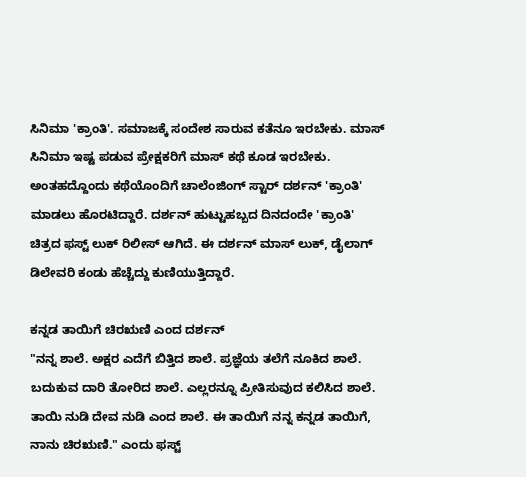ಸಿನಿಮಾ 'ಕ್ರಾಂತಿ'. ಸಮಾಜಕ್ಕೆ ಸಂದೇಶ ಸಾರುವ ಕತೆನೂ ಇರಬೇಕು. ಮಾಸ್ ಸಿನಿಮಾ ಇಷ್ಟ ಪಡುವ ಪ್ರೇಕ್ಷಕರಿಗೆ ಮಾಸ್ ಕಥೆ ಕೂಡ ಇರಬೇಕು. ಅಂತಹದ್ದೊಂದು ಕಥೆಯೊಂದಿಗೆ ಚಾಲೆಂಜಿಂಗ್ ಸ್ಟಾರ್ ದರ್ಶನ್ 'ಕ್ರಾಂತಿ' ಮಾಡಲು ಹೊರಟಿದ್ದಾರೆ. ದರ್ಶನ್ ಹುಟ್ಟುಹಬ್ಬದ ದಿನದಂದೇ 'ಕ್ರಾಂತಿ' ಚಿತ್ರದ ಫಸ್ಟ್ ಲುಕ್ ರಿಲೀಸ್ ಆಗಿದೆ. ಈ ದರ್ಶನ್ ಮಾಸ್ ಲುಕ್, ಡೈಲಾಗ್ ಡಿಲೇವರಿ ಕಂಡು ಹೆಚ್ಚೆದ್ದು ಕುಣಿಯುತ್ತಿದ್ದಾರೆ.

ಕನ್ನಡ ತಾಯಿಗೆ ಚಿರಋಣಿ ಎಂದ ದರ್ಶನ್
"ನನ್ನ ಶಾಲೆ. ಅಕ್ಷರ ಎದೆಗೆ ಬಿತ್ತಿದ ಶಾಲೆ. ಪ್ರಜ್ಞೆಯ ತಲೆಗೆ ನೂಕಿದ ಶಾಲೆ. ಬದುಕುವ ದಾರಿ ತೋರಿದ ಶಾಲೆ. ಎಲ್ಲರನ್ನೂ ಪ್ರೀತಿಸುವುದ ಕಲಿಸಿದ ಶಾಲೆ. ತಾಯಿ ನುಡಿ ದೇವ ನುಡಿ ಎಂದ ಶಾಲೆ. ಈ ತಾಯಿಗೆ ನನ್ನ ಕನ್ನಡ ತಾಯಿಗೆ, ನಾನು ಚಿರಋಣಿ." ಎಂದು ಫಸ್ಟ್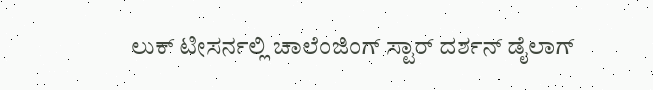ಲುಕ್ ಟೀಸರ್ನಲ್ಲಿ ಚಾಲೆಂಜಿಂಗ್ ಸ್ಟಾರ್ ದರ್ಶನ್ ಡೈಲಾಗ್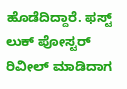ಹೊಡೆದಿದ್ದಾರೆ. ಫಸ್ಟ್ ಲುಕ್ ಪೋಸ್ಟರ್ ರಿವೀಲ್ ಮಾಡಿದಾಗ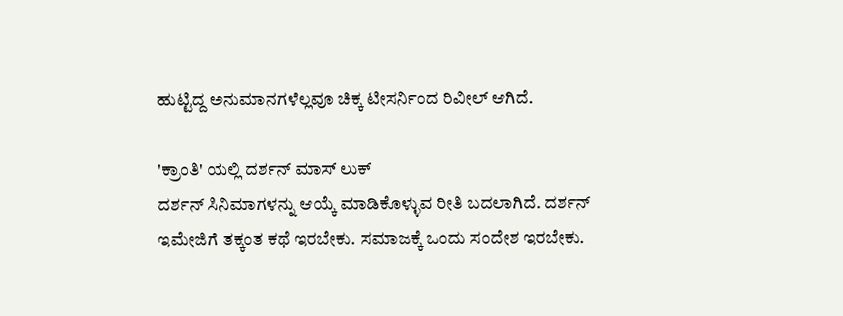ಹುಟ್ಟಿದ್ದ ಅನುಮಾನಗಳೆಲ್ಲವೂ ಚಿಕ್ಕ ಟೀಸರ್ನಿಂದ ರಿವೀಲ್ ಆಗಿದೆ.

'ಕ್ರಾಂತಿ' ಯಲ್ಲಿ ದರ್ಶನ್ ಮಾಸ್ ಲುಕ್
ದರ್ಶನ್ ಸಿನಿಮಾಗಳನ್ನು ಆಯ್ಕೆ ಮಾಡಿಕೊಳ್ಳುವ ರೀತಿ ಬದಲಾಗಿದೆ. ದರ್ಶನ್ ಇಮೇಜಿಗೆ ತಕ್ಕಂತ ಕಥೆ ಇರಬೇಕು. ಸಮಾಜಕ್ಕೆ ಒಂದು ಸಂದೇಶ ಇರಬೇಕು.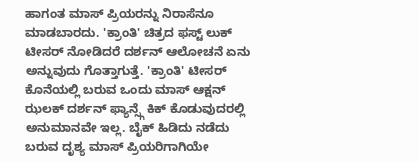ಹಾಗಂತ ಮಾಸ್ ಪ್ರಿಯರನ್ನು ನಿರಾಸೆನೂ ಮಾಡಬಾರದು. 'ಕ್ರಾಂತಿ' ಚಿತ್ರದ ಫಸ್ಟ್ ಲುಕ್ ಟೀಸರ್ ನೋಡಿದರೆ ದರ್ಶನ್ ಆಲೋಚನೆ ಏನು ಅನ್ನುವುದು ಗೊತ್ತಾಗುತ್ತೆ. 'ಕ್ರಾಂತಿ' ಟೀಸರ್ ಕೊನೆಯಲ್ಲಿ ಬರುವ ಒಂದು ಮಾಸ್ ಆಕ್ಷನ್ ಝಲಕ್ ದರ್ಶನ್ ಫ್ಯಾನ್ಸ್ಗೆ ಕಿಕ್ ಕೊಡುವುದರಲ್ಲಿ ಅನುಮಾನವೇ ಇಲ್ಲ. ಬೈಕ್ ಹಿಡಿದು ನಡೆದು ಬರುವ ದೃಶ್ಯ ಮಾಸ್ ಪ್ರಿಯರಿಗಾಗಿಯೇ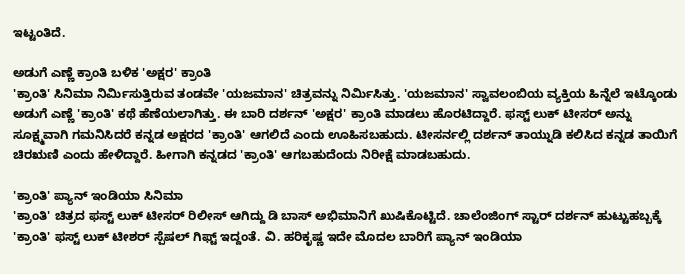ಇಟ್ಟಂತಿದೆ.

ಅಡುಗೆ ಎಣ್ಣೆ ಕ್ರಾಂತಿ ಬಳಿಕ 'ಅಕ್ಷರ' ಕ್ರಾಂತಿ
'ಕ್ರಾಂತಿ' ಸಿನಿಮಾ ನಿರ್ಮಿಸುತ್ತಿರುವ ತಂಡವೇ 'ಯಜಮಾನ' ಚಿತ್ರವನ್ನು ನಿರ್ಮಿಸಿತ್ತು. 'ಯಜಮಾನ' ಸ್ವಾವಲಂಬಿಯ ವ್ಯಕ್ತಿಯ ಹಿನ್ನೆಲೆ ಇಟ್ಕೊಂಡು ಅಡುಗೆ ಎಣ್ಣೆ 'ಕ್ರಾಂತಿ' ಕಥೆ ಹೆಣೆಯಲಾಗಿತ್ತು. ಈ ಬಾರಿ ದರ್ಶನ್ 'ಅಕ್ಷರ' ಕ್ರಾಂತಿ ಮಾಡಲು ಹೊರಟಿದ್ದಾರೆ. ಫಸ್ಟ್ ಲುಕ್ ಟೀಸರ್ ಅನ್ನು ಸೂಕ್ಷ್ಮವಾಗಿ ಗಮನಿಸಿದರೆ ಕನ್ನಡ ಅಕ್ಷರದ 'ಕ್ರಾಂತಿ' ಆಗಲಿದೆ ಎಂದು ಊಹಿಸಬಹುದು. ಟೀಸರ್ನಲ್ಲಿ ದರ್ಶನ್ ತಾಯ್ನುಡಿ ಕಲಿಸಿದ ಕನ್ನಡ ತಾಯಿಗೆ ಚಿರಋಣಿ ಎಂದು ಹೇಳಿದ್ದಾರೆ. ಹೀಗಾಗಿ ಕನ್ನಡದ 'ಕ್ರಾಂತಿ' ಆಗಬಹುದೆಂದು ನಿರೀಕ್ಷೆ ಮಾಡಬಹುದು.

'ಕ್ರಾಂತಿ' ಪ್ಯಾನ್ ಇಂಡಿಯಾ ಸಿನಿಮಾ
'ಕ್ರಾಂತಿ' ಚಿತ್ರದ ಫಸ್ಟ್ ಲುಕ್ ಟೀಸರ್ ರಿಲೀಸ್ ಆಗಿದ್ದು ಡಿ ಬಾಸ್ ಅಭಿಮಾನಿಗೆ ಖುಷಿಕೊಟ್ಟಿದೆ. ಚಾಲೆಂಜಿಂಗ್ ಸ್ಟಾರ್ ದರ್ಶನ್ ಹುಟ್ಟುಹಬ್ಬಕ್ಕೆ 'ಕ್ರಾಂತಿ' ಫಸ್ಟ್ ಲುಕ್ ಟೀಶರ್ ಸ್ಪೆಷಲ್ ಗಿಫ್ಟ್ ಇದ್ದಂತೆ. ವಿ. ಹರಿಕೃಷ್ಣ ಇದೇ ಮೊದಲ ಬಾರಿಗೆ ಪ್ಯಾನ್ ಇಂಡಿಯಾ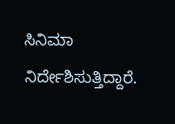ಸಿನಿಮಾ ನಿರ್ದೇಶಿಸುತ್ತಿದ್ದಾರೆ.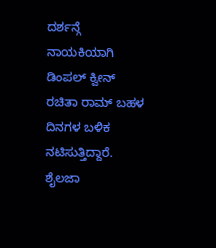ದರ್ಶನ್ಗೆ ನಾಯಕಿಯಾಗಿ ಡಿಂಪಲ್ ಕ್ವೀನ್ ರಚಿತಾ ರಾಮ್ ಬಹಳ ದಿನಗಳ ಬಳಿಕ ನಟಿಸುತ್ತಿದ್ದಾರೆ. ಶೈಲಜಾ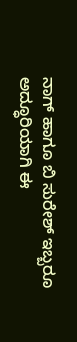ನಾಗ್ ಹಾಗೂ ಬಿ ಸುರೇಶ್ ಇಬ್ಬರೂ ಅದ್ಧೂರಿಯಾಗಿ ಈ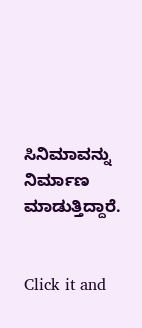ಸಿನಿಮಾವನ್ನು ನಿರ್ಮಾಣ ಮಾಡುತ್ತಿದ್ದಾರೆ.


Click it and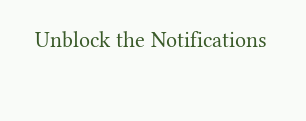Unblock the Notifications